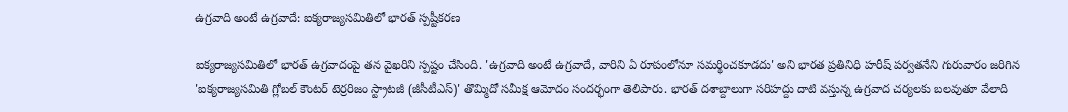ఉగ్రవాది అంటే ఉగ్రవాదే: ఐక్యరాజ్యసమితిలో భారత్ స్పష్టీకరణ

ఐక్యరాజ్యసమితిలో భారత్ ఉగ్రవాదంపై తన వైఖరిని స్పష్టం చేసింది. 'ఉగ్రవాది అంటే ఉగ్రవాదే, వారిని ఏ రూపంలోనూ సమర్థించకూడదు' అని భారత ప్రతినిధి హరీష్ పర్వతనేని గురువారం జరిగిన 'ఐక్యరాజ్యసమితి గ్లోబల్ కౌంటర్ టెర్రరిజం స్ట్రాటజీ (జీసీటీఎస్)' తొమ్మిదో సమీక్ష ఆమోదం సందర్భంగా తెలిపారు. భారత్ దశాబ్దాలుగా సరిహద్దు దాటి వస్తున్న ఉగ్రవాద చర్యలకు బలవుతూ వేలాది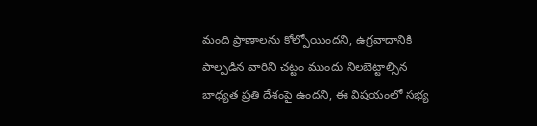మంది ప్రాణాలను కోల్పోయిందని, ఉగ్రవాదానికి పాల్పడిన వారిని చట్టం ముందు నిలబెట్టాల్సిన బాధ్యత ప్రతి దేశంపై ఉందని, ఈ విషయంలో సభ్య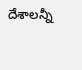దేశాలన్నీ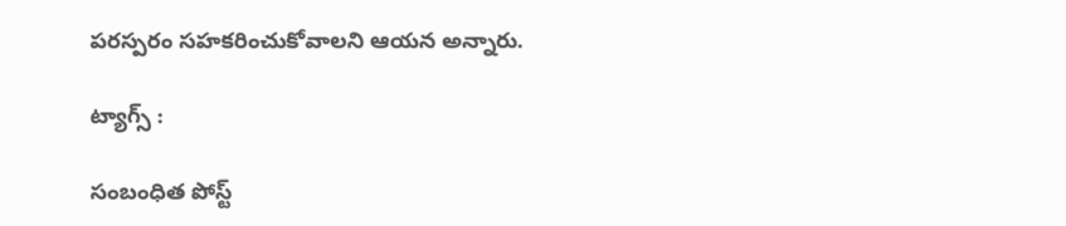పరస్పరం సహకరించుకోవాలని ఆయన అన్నారు.

ట్యాగ్స్ :

సంబంధిత పోస్ట్